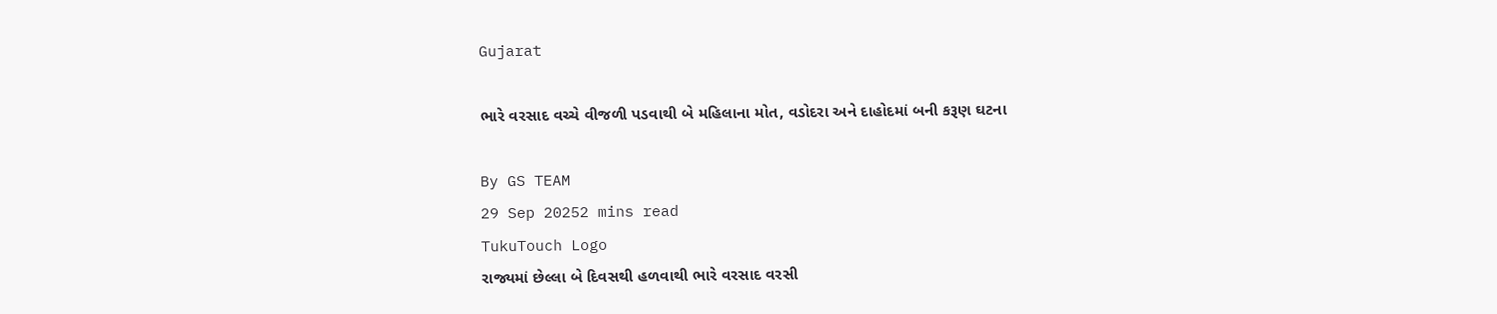Gujarat

ભારે વરસાદ વચ્ચે વીજળી પડવાથી બે મહિલાના મોત, વડોદરા અને દાહોદમાં બની કરૂણ ઘટના

By GS TEAM
29 Sep 20252 mins read
TukuTouch Logo
રાજ્યમાં છેલ્લા બે દિવસથી હળવાથી ભારે વરસાદ વરસી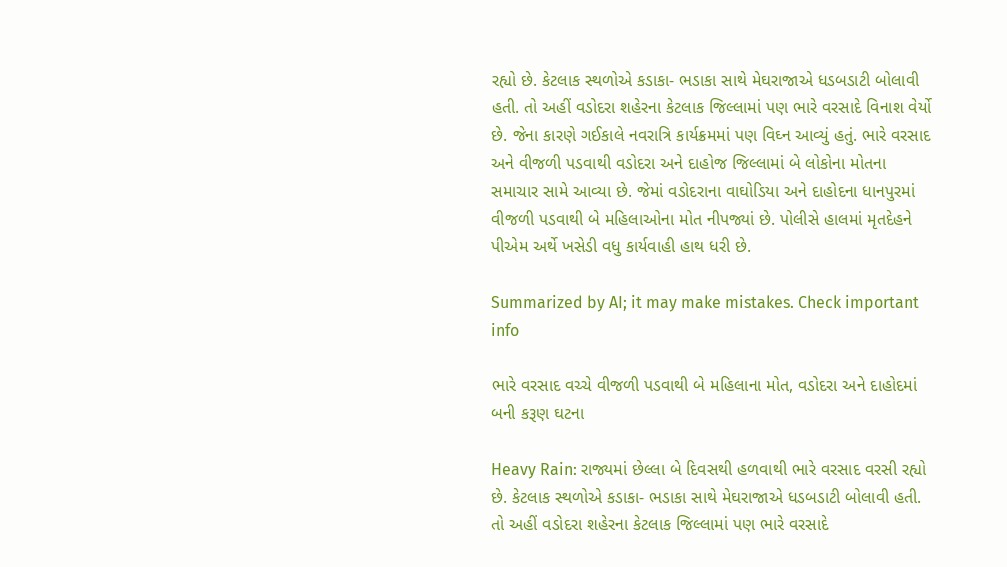રહ્યો છે. કેટલાક સ્થળોએ કડાકા- ભડાકા સાથે મેઘરાજાએ ધડબડાટી બોલાવી હતી. તો અહીં વડોદરા શહેરના કેટલાક જિલ્લામાં પણ ભારે વરસાદે વિનાશ વેર્યો છે. જેના કારણે ગઈકાલે નવરાત્રિ કાર્યક્રમમાં પણ વિઘ્ન આવ્યું હતું. ભારે વરસાદ અને વીજળી પડવાથી વડોદરા અને દાહોજ જિલ્લામાં બે લોકોના મોતના સમાચાર સામે આવ્યા છે. જેમાં વડોદરાના વાઘોડિયા અને દાહોદના ધાનપુરમાં વીજળી પડવાથી બે મહિલાઓના મોત નીપજ્યાં છે. પોલીસે હાલમાં મૃતદેહને પીએમ અર્થે ખસેડી વધુ કાર્યવાહી હાથ ધરી છે.

Summarized by AI; it may make mistakes. Check important info

ભારે વરસાદ વચ્ચે વીજળી પડવાથી બે મહિલાના મોત, વડોદરા અને દાહોદમાં બની કરૂણ ઘટના

Heavy Rain: રાજ્યમાં છેલ્લા બે દિવસથી હળવાથી ભારે વરસાદ વરસી રહ્યો છે. કેટલાક સ્થળોએ કડાકા- ભડાકા સાથે મેઘરાજાએ ધડબડાટી બોલાવી હતી. તો અહીં વડોદરા શહેરના કેટલાક જિલ્લામાં પણ ભારે વરસાદે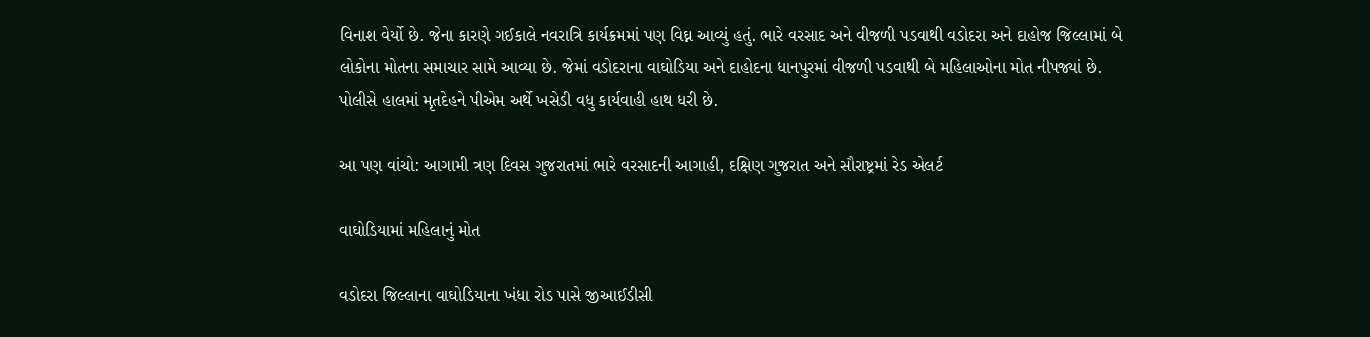વિનાશ વેર્યો છે. જેના કારણે ગઈકાલે નવરાત્રિ કાર્યક્રમમાં પણ વિઘ્ન આવ્યું હતું. ભારે વરસાદ અને વીજળી પડવાથી વડોદરા અને દાહોજ જિલ્લામાં બે લોકોના મોતના સમાચાર સામે આવ્યા છે. જેમાં વડોદરાના વાઘોડિયા અને દાહોદના ધાનપુરમાં વીજળી પડવાથી બે મહિલાઓના મોત નીપજ્યાં છે. પોલીસે હાલમાં મૃતદેહને પીએમ અર્થે ખસેડી વધુ કાર્યવાહી હાથ ધરી છે.

આ પણ વાંચો: આગામી ત્રણ દિવસ ગુજરાતમાં ભારે વરસાદની આગાહી, દક્ષિણ ગુજરાત અને સૌરાષ્ટ્રમાં રેડ એલર્ટ

વાઘોડિયામાં મહિલાનું મોત

વડોદરા જિલ્લાના વાઘોડિયાના ખંધા રોડ પાસે જીઆઈડીસી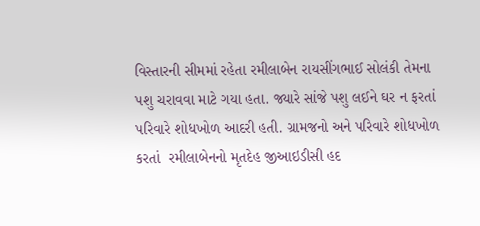વિસ્તારની સીમમાં રહેતા રમીલાબેન રાયસીંગભાઈ સોલંકી તેમના પશુ ચરાવવા માટે ગયા હતા. જ્યારે સાંજે પશુ લઈને ઘર ન ફરતાં પરિવારે શોધખોળ આદરી હતી. ગ્રામજનો અને પરિવારે શોધખોળ કરતાં  રમીલાબેનનો મૃતદેહ જીઆઇડીસી હદ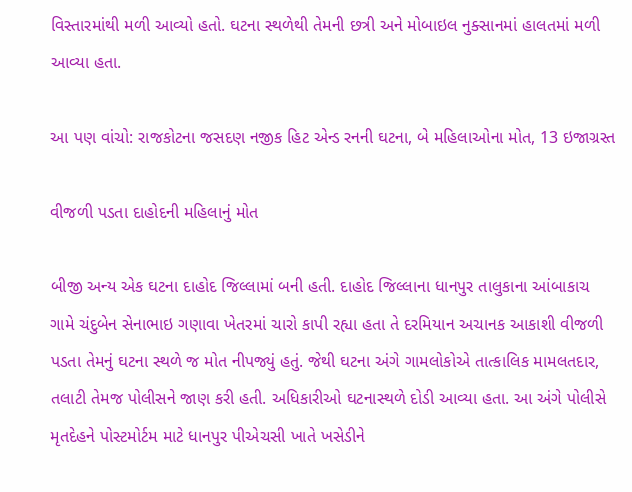વિસ્તારમાંથી મળી આવ્યો હતો. ઘટના સ્થળેથી તેમની છત્રી અને મોબાઇલ નુક્સાનમાં હાલતમાં મળી આવ્યા હતા.

આ પણ વાંચો: રાજકોટના જસદણ નજીક હિટ એન્ડ રનની ઘટના, બે મહિલાઓના મોત, 13 ઇજાગ્રસ્ત

વીજળી પડતા દાહોદની મહિલાનું મોત

બીજી અન્ય એક ઘટના દાહોદ જિલ્લામાં બની હતી. દાહોદ જિલ્લાના ધાનપુર તાલુકાના આંબાકાચ ગામે ચંદુબેન સેનાભાઇ ગણાવા ખેતરમાં ચારો કાપી રહ્યા હતા તે દરમિયાન અચાનક આકાશી વીજળી પડતા તેમનું ઘટના સ્થળે જ મોત નીપજ્યું હતું. જેથી ઘટના અંગે ગામલોકોએ તાત્કાલિક મામલતદાર, તલાટી તેમજ પોલીસને જાણ કરી હતી. અધિકારીઓ ઘટનાસ્થળે દોડી આવ્યા હતા. આ અંગે પોલીસે મૃતદેહને પોસ્ટમોર્ટમ માટે ધાનપુર પીએચસી ખાતે ખસેડીને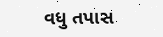વધુ તપાસ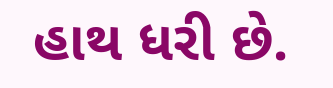હાથ ધરી છે.